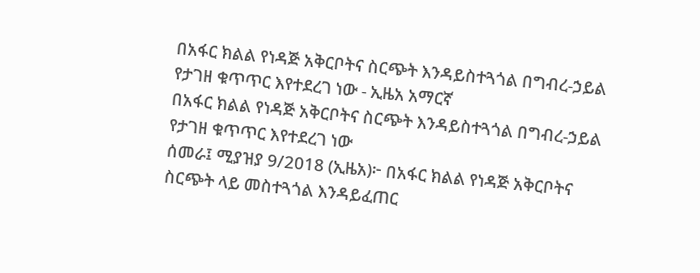በአፋር ክልል የነዳጅ አቅርቦትና ስርጭት እንዳይስተጓጎል በግብረ-ኃይል የታገዘ ቁጥጥር እየተደረገ ነው - ኢዜአ አማርኛ
በአፋር ክልል የነዳጅ አቅርቦትና ስርጭት እንዳይስተጓጎል በግብረ-ኃይል የታገዘ ቁጥጥር እየተደረገ ነው
ሰመራ፤ ሚያዝያ 9/2018 (ኢዜአ)፦ በአፋር ክልል የነዳጅ አቅርቦትና ስርጭት ላይ መስተጓጎል እንዳይፈጠር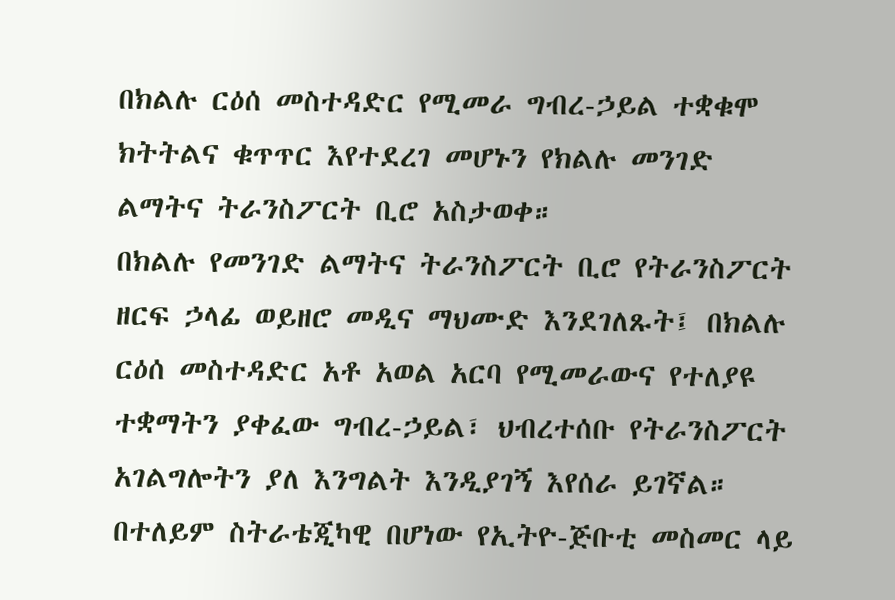በክልሉ ርዕሰ መስተዳድር የሚመራ ግብረ-ኃይል ተቋቁሞ ክትትልና ቁጥጥር እየተደረገ መሆኑን የክልሉ መንገድ ልማትና ትራንስፖርት ቢሮ አስታወቀ።
በክልሉ የመንገድ ልማትና ትራንስፖርት ቢሮ የትራንስፖርት ዘርፍ ኃላፊ ወይዘሮ መዲና ማህሙድ እንደገለጹት፤ በክልሉ ርዕሰ መስተዳድር አቶ አወል አርባ የሚመራውና የተለያዩ ተቋማትን ያቀፈው ግብረ-ኃይል፣ ህብረተሰቡ የትራንስፖርት አገልግሎትን ያለ እንግልት እንዲያገኝ እየሰራ ይገኛል።
በተለይም ስትራቴጂካዊ በሆነው የኢትዮ-ጅቡቲ መስመር ላይ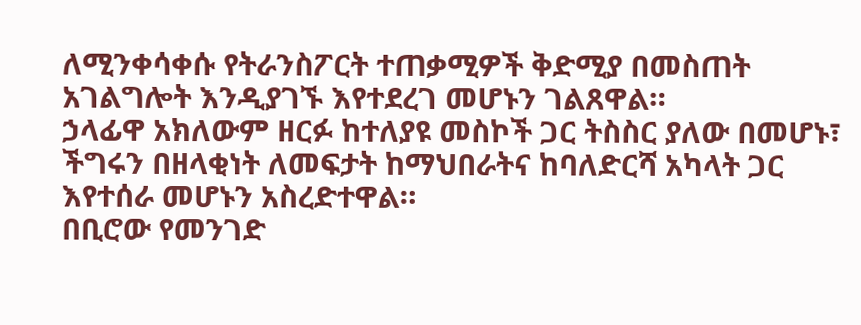ለሚንቀሳቀሱ የትራንስፖርት ተጠቃሚዎች ቅድሚያ በመስጠት አገልግሎት እንዲያገኙ እየተደረገ መሆኑን ገልጸዋል።
ኃላፊዋ አክለውም ዘርፉ ከተለያዩ መስኮች ጋር ትስስር ያለው በመሆኑ፣ ችግሩን በዘላቂነት ለመፍታት ከማህበራትና ከባለድርሻ አካላት ጋር እየተሰራ መሆኑን አስረድተዋል።
በቢሮው የመንገድ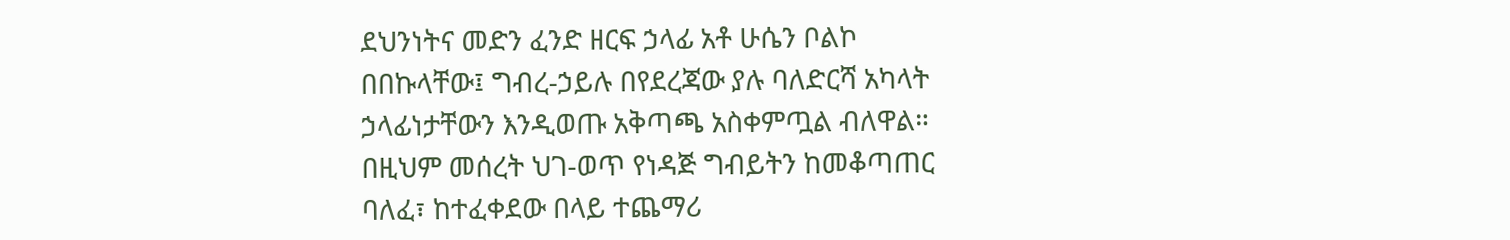ደህንነትና መድን ፈንድ ዘርፍ ኃላፊ አቶ ሁሴን ቦልኮ በበኩላቸው፤ ግብረ-ኃይሉ በየደረጃው ያሉ ባለድርሻ አካላት ኃላፊነታቸውን እንዲወጡ አቅጣጫ አስቀምጧል ብለዋል።
በዚህም መሰረት ህገ-ወጥ የነዳጅ ግብይትን ከመቆጣጠር ባለፈ፣ ከተፈቀደው በላይ ተጨማሪ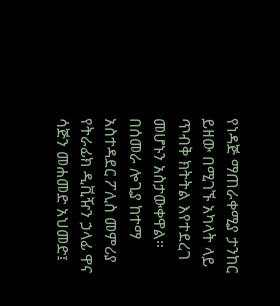የነዳጅ ማጠራቀሚያ ታንከር ይዘው በሚገኙ አካላት ላይ ጥብቅ ክትትል እየተደረገ መሆኑን አስታውቀዋል።
በሰመራ ሎጊያ ከተማ አስተዳደር ፖሊስ መምሪያ የትራፊክ ዲቪዥን ኃላፊ ዋና ሳጅን መሐመድ አህመድ፤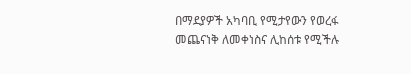በማደያዎች አካባቢ የሚታየውን የወረፋ መጨናነቅ ለመቀነስና ሊከሰቱ የሚችሉ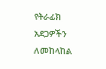የትራፊክ አደጋዎችን ለመከላከል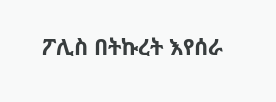ፖሊስ በትኩረት እየሰራ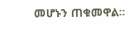መሆኑን ጠቁመዋል።